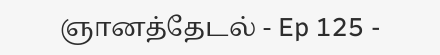ஞானத்தேடல் - Ep 125 -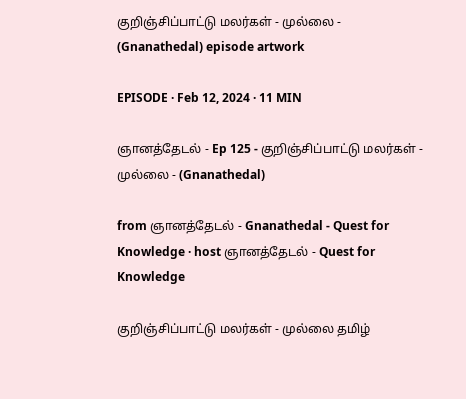குறிஞ்சிப்பாட்டு மலர்கள் - முல்லை - (Gnanathedal) episode artwork

EPISODE · Feb 12, 2024 · 11 MIN

ஞானத்தேடல் - Ep 125 - குறிஞ்சிப்பாட்டு மலர்கள் - முல்லை - (Gnanathedal)

from ஞானத்தேடல் - Gnanathedal - Quest for Knowledge · host ஞானத்தேடல் - Quest for Knowledge

குறிஞ்சிப்பாட்டு மலர்கள் - முல்லை தமிழ்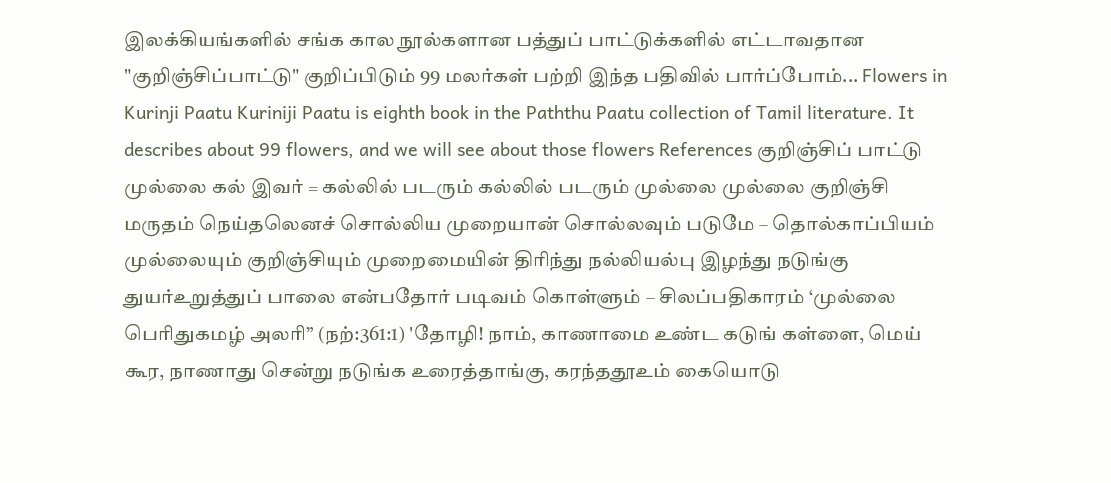இலக்கியங்களில் சங்க கால நூல்களான பத்துப் பாட்டுக்களில் எட்டாவதான "குறிஞ்சிப்பாட்டு" குறிப்பிடும் 99 மலர்கள் பற்றி இந்த பதிவில் பார்ப்போம்... Flowers in Kurinji Paatu Kuriniji Paatu is eighth book in the Paththu Paatu collection of Tamil literature. It describes about 99 flowers, and we will see about those flowers References குறிஞ்சிப் பாட்டு முல்லை கல் இவர் = கல்லில் படரும் கல்லில் படரும் முல்லை முல்லை குறிஞ்சி மருதம் நெய்தலெனச் சொல்லிய முறையான் சொல்லவும் படுமே – தொல்காப்பியம் முல்லையும் குறிஞ்சியும் முறைமையின் திரிந்து நல்லியல்பு இழந்து நடுங்கு துயர்உறுத்துப் பாலை என்பதோர் படிவம் கொள்ளும் – சிலப்பதிகாரம் ‘முல்லை பெரிதுகமழ் அலரி” (நற்:361:1) 'தோழி! நாம், காணாமை உண்ட கடுங் கள்ளை, மெய் கூர, நாணாது சென்று நடுங்க உரைத்தாங்கு, கரந்ததூஉம் கையொடு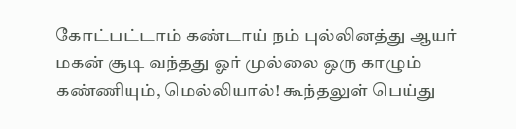கோட்பட்டாம் கண்டாய் நம் புல்லினத்து ஆயர் மகன் சூடி வந்தது ஓர் முல்லை ஒரு காழும் கண்ணியும், மெல்லியால்! கூந்தலுள் பெய்து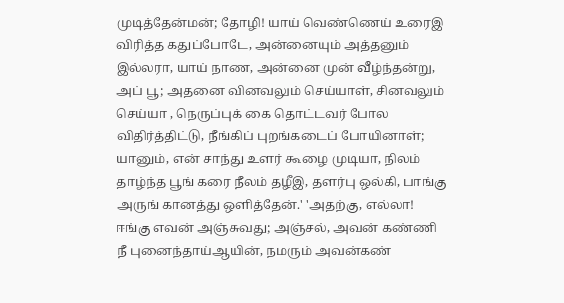முடித்தேன்மன்; தோழி! யாய் வெண்ணெய் உரைஇ விரித்த கதுப்போடே, அன்னையும் அத்தனும் இல்லரா, யாய் நாண, அன்னை முன் வீழ்ந்தன்று, அப் பூ; அதனை வினவலும் செய்யாள், சினவலும் செய்யா , நெருப்புக் கை தொட்டவர் போல விதிர்த்திட்டு, நீங்கிப் புறங்கடைப் போயினாள்; யானும், என் சாந்து உளர் கூழை முடியா, நிலம் தாழ்ந்த பூங் கரை நீலம் தழீஇ, தளர்பு ஒல்கி, பாங்கு அருங் கானத்து ஒளித்தேன்.' 'அதற்கு, எல்லா! ஈங்கு எவன் அஞ்சுவது; அஞ்சல், அவன் கண்ணி நீ புனைந்தாய்ஆயின், நமரும் அவன்கண்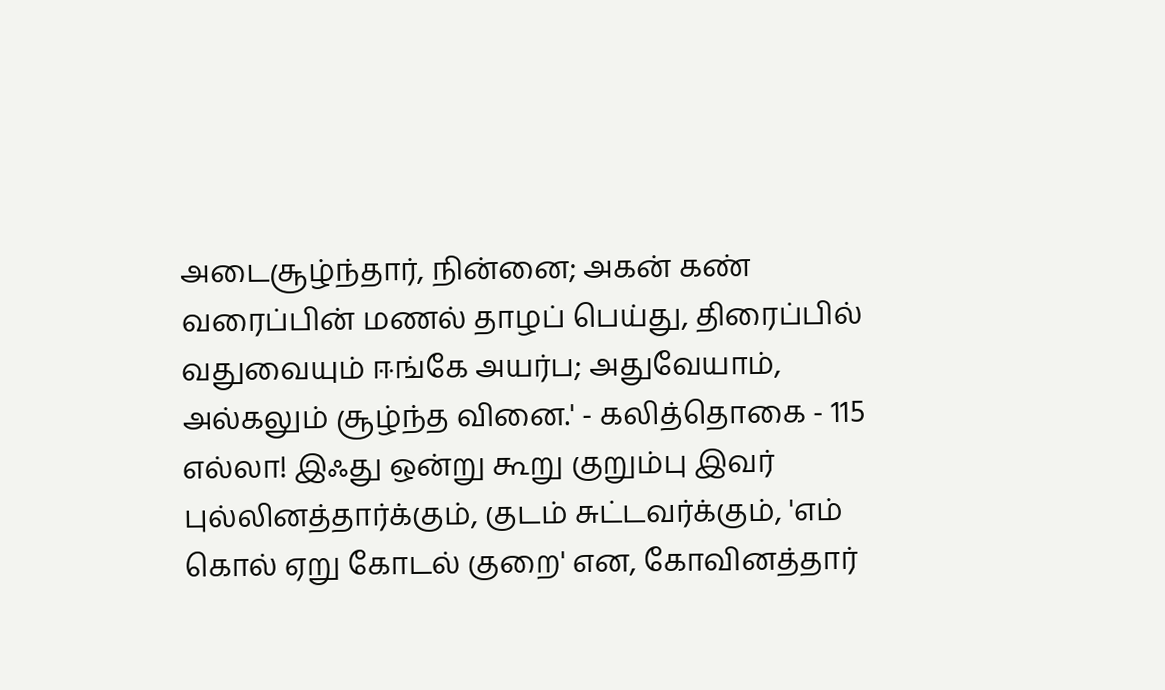அடைசூழ்ந்தார், நின்னை; அகன் கண் வரைப்பின் மணல் தாழப் பெய்து, திரைப்பில் வதுவையும் ஈங்கே அயர்ப; அதுவேயாம், அல்கலும் சூழ்ந்த வினை.' - கலித்தொகை - 115 எல்லா! இஃது ஒன்று கூறு குறும்பு இவர் புல்லினத்தார்க்கும், குடம் சுட்டவர்க்கும், 'எம் கொல் ஏறு கோடல் குறை' என, கோவினத்தார்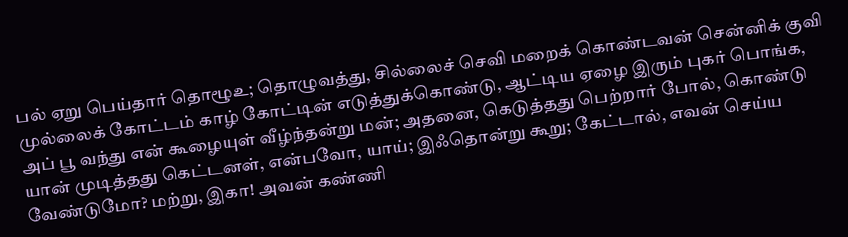பல் ஏறு பெய்தார் தொழூஉ; தொழுவத்து, சில்லைச் செவி மறைக் கொண்டவன் சென்னிக் குவி முல்லைக் கோட்டம் காழ் கோட்டின் எடுத்துக்கொண்டு, ஆட்டிய ஏழை இரும் புகர் பொங்க, அப் பூ வந்து என் கூழையுள் வீழ்ந்தன்று மன்; அதனை, கெடுத்தது பெற்றார் போல், கொண்டு யான் முடித்தது கெட்டனள், என்பவோ, யாய்; இஃதொன்று கூறு; கேட்டால், எவன் செய்ய வேண்டுமோ? மற்று, இகா! அவன் கண்ணி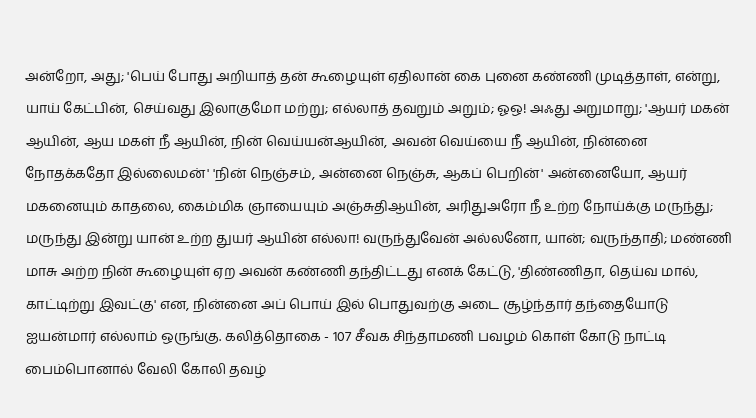அன்றோ, அது; 'பெய் போது அறியாத் தன் கூழையுள் ஏதிலான் கை புனை கண்ணி முடித்தாள், என்று, யாய் கேட்பின், செய்வது இலாகுமோ மற்று; எல்லாத் தவறும் அறும்; ஓஒ! அஃது அறுமாறு; 'ஆயர் மகன் ஆயின், ஆய மகள் நீ ஆயின், நின் வெய்யன்ஆயின், அவன் வெய்யை நீ ஆயின், நின்னை நோதக்கதோ இல்லைமன்' 'நின் நெஞ்சம், அன்னை நெஞ்சு, ஆகப் பெறின்' அன்னையோ, ஆயர் மகனையும் காதலை, கைம்மிக ஞாயையும் அஞ்சுதிஆயின், அரிதுஅரோ நீ உற்ற நோய்க்கு மருந்து; மருந்து இன்று யான் உற்ற துயர் ஆயின் எல்லா! வருந்துவேன் அல்லனோ, யான்; வருந்தாதி; மண்ணி மாசு அற்ற நின் கூழையுள் ஏற அவன் கண்ணி தந்திட்டது எனக் கேட்டு, 'திண்ணிதா, தெய்வ மால், காட்டிற்று இவட்கு' என, நின்னை அப் பொய் இல் பொதுவற்கு அடை சூழ்ந்தார் தந்தையோடு ஐயன்மார் எல்லாம் ஒருங்கு. கலித்தொகை - 107 சீவக சிந்தாமணி பவழம் கொள் கோடு நாட்டி பைம்பொனால் வேலி கோலி தவழ்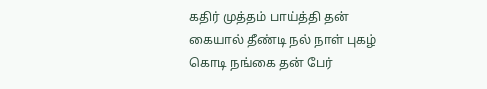கதிர் முத்தம் பாய்த்தி தன் கையால் தீண்டி நல் நாள் புகழ் கொடி நங்கை தன் பேர்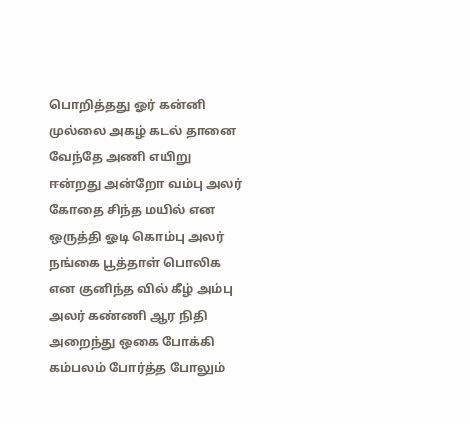பொறித்தது ஓர் கன்னி முல்லை அகழ் கடல் தானை வேந்தே அணி எயிறு ஈன்றது அன்றோ வம்பு அலர் கோதை சிந்த மயில் என ஒருத்தி ஓடி கொம்பு அலர் நங்கை பூத்தாள் பொலிக என குனிந்த வில் கீழ் அம்பு அலர் கண்ணி ஆர நிதி அறைந்து ஒகை போக்கி கம்பலம் போர்த்த போலும்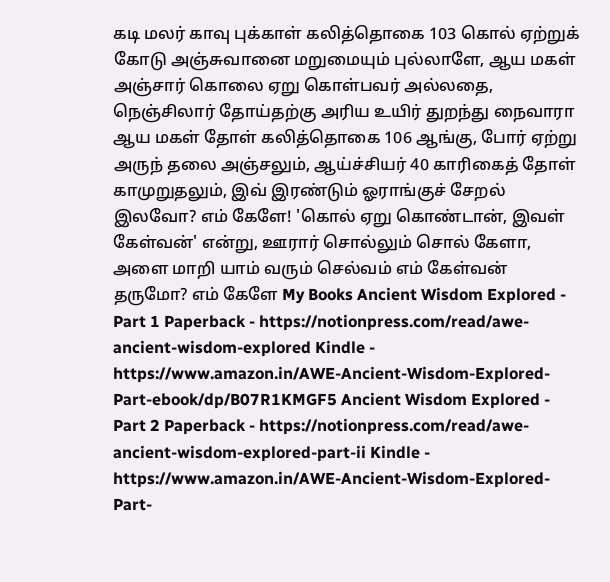கடி மலர் காவு புக்காள் கலித்தொகை 103 கொல் ஏற்றுக் கோடு அஞ்சுவானை மறுமையும் புல்லாளே, ஆய மகள் அஞ்சார் கொலை ஏறு கொள்பவர் அல்லதை, நெஞ்சிலார் தோய்தற்கு அரிய உயிர் துறந்து நைவாரா ஆய மகள் தோள் கலித்தொகை 106 ஆங்கு, போர் ஏற்று அருந் தலை அஞ்சலும், ஆய்ச்சியர் 40 காரிகைத் தோள் காமுறுதலும், இவ் இரண்டும் ஓராங்குச் சேறல் இலவோ? எம் கேளே! 'கொல் ஏறு கொண்டான், இவள் கேள்வன்' என்று, ஊரார் சொல்லும் சொல் கேளா, அளை மாறி யாம் வரும் செல்வம் எம் கேள்வன் தருமோ? எம் கேளே My Books Ancient Wisdom Explored - Part 1 Paperback - https://notionpress.com/read/awe-ancient-wisdom-explored Kindle - https://www.amazon.in/AWE-Ancient-Wisdom-Explored-Part-ebook/dp/B07R1KMGF5 Ancient Wisdom Explored - Part 2 Paperback - https://notionpress.com/read/awe-ancient-wisdom-explored-part-ii Kindle - https://www.amazon.in/AWE-Ancient-Wisdom-Explored-Part-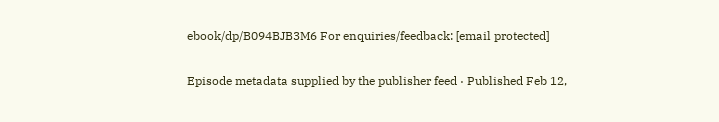ebook/dp/B094BJB3M6 For enquiries/feedback: [email protected]

Episode metadata supplied by the publisher feed · Published Feb 12,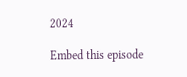2024

Embed this episode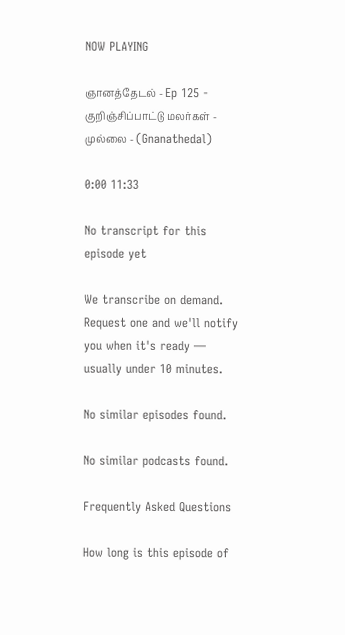NOW PLAYING

ஞானத்தேடல் - Ep 125 - குறிஞ்சிப்பாட்டு மலர்கள் - முல்லை - (Gnanathedal)

0:00 11:33

No transcript for this episode yet

We transcribe on demand. Request one and we'll notify you when it's ready — usually under 10 minutes.

No similar episodes found.

No similar podcasts found.

Frequently Asked Questions

How long is this episode of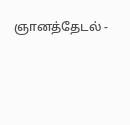ஞானத்தேடல் -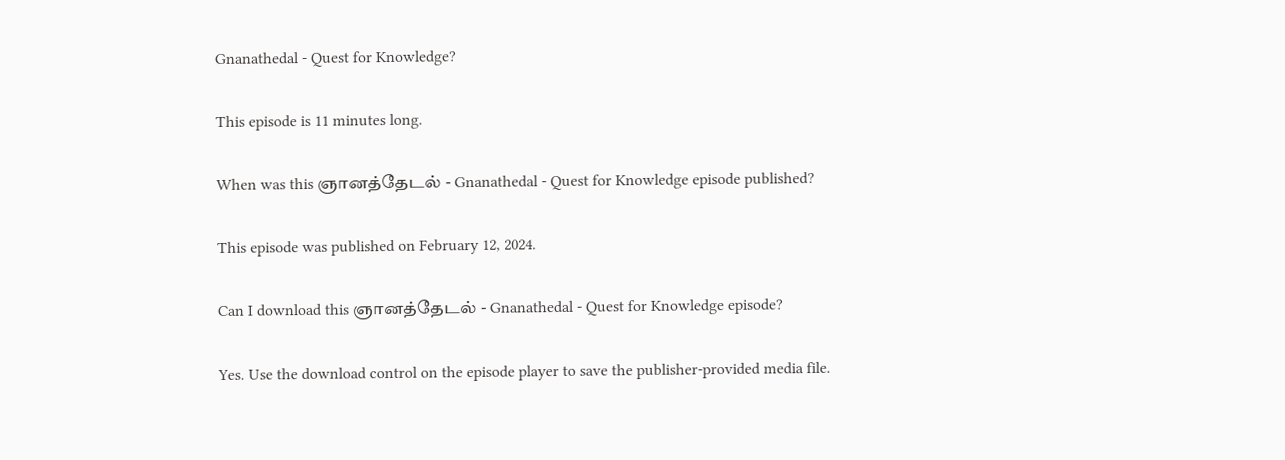Gnanathedal - Quest for Knowledge?

This episode is 11 minutes long.

When was this ஞானத்தேடல் - Gnanathedal - Quest for Knowledge episode published?

This episode was published on February 12, 2024.

Can I download this ஞானத்தேடல் - Gnanathedal - Quest for Knowledge episode?

Yes. Use the download control on the episode player to save the publisher-provided media file.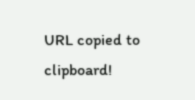URL copied to clipboard!